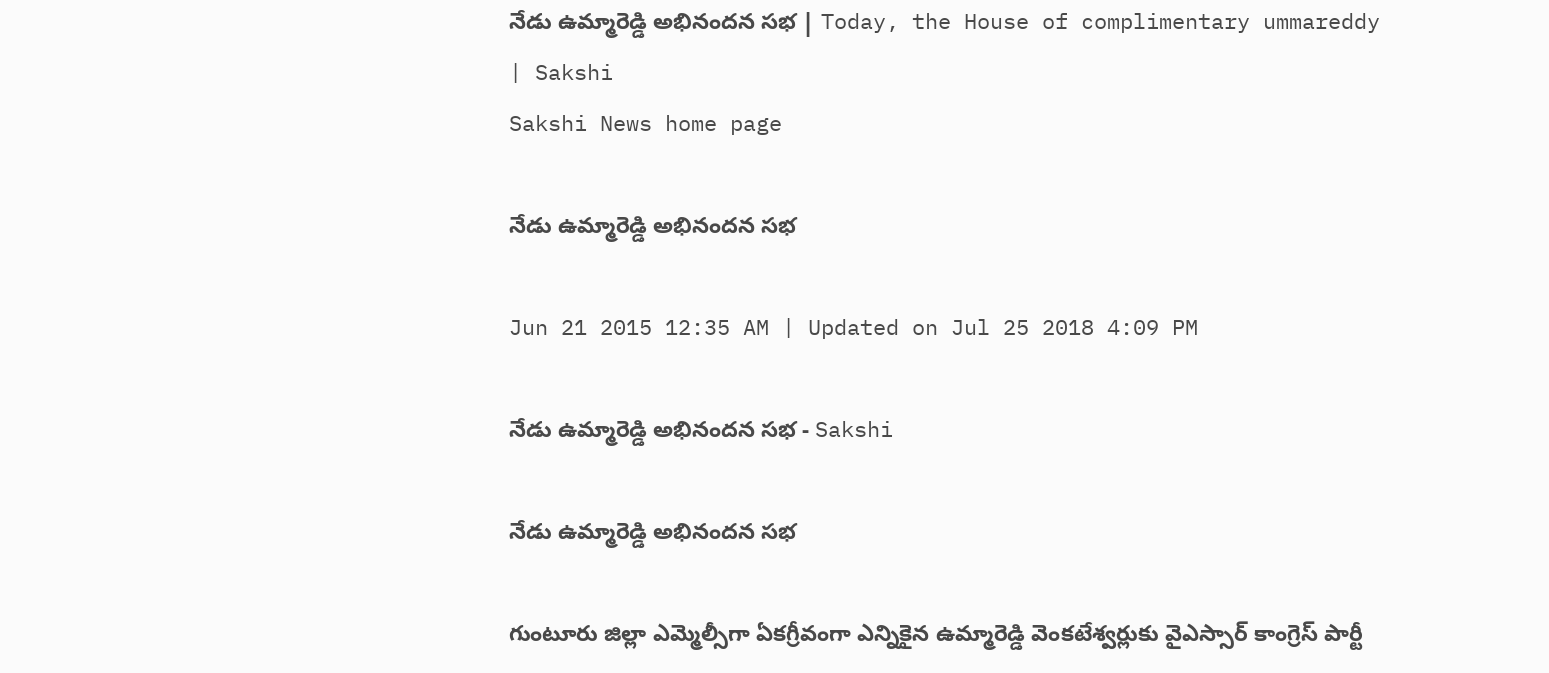నేడు ఉమ్మారెడ్డి అభినందన సభ | Today, the House of complimentary ummareddy | Sakshi
Sakshi News home page

నేడు ఉమ్మారెడ్డి అభినందన సభ

Jun 21 2015 12:35 AM | Updated on Jul 25 2018 4:09 PM

నేడు ఉమ్మారెడ్డి అభినందన సభ - Sakshi

నేడు ఉమ్మారెడ్డి అభినందన సభ

గుంటూరు జిల్లా ఎమ్మెల్సీగా ఏకగ్రీవంగా ఎన్నికైన ఉమ్మారెడ్డి వెంకటేశ్వర్లుకు వైఎస్సార్ కాంగ్రెస్ పార్టీ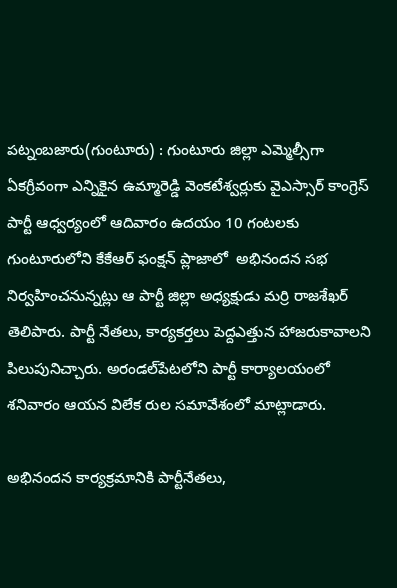పట్నంబజారు(గుంటూరు) : గుంటూరు జిల్లా ఎమ్మెల్సీగా ఏకగ్రీవంగా ఎన్నికైన ఉమ్మారెడ్డి వెంకటేశ్వర్లుకు వైఎస్సార్ కాంగ్రెస్ పార్టీ ఆధ్వర్యంలో ఆదివారం ఉదయం 10 గంటలకు గుంటూరులోని కేకేఆర్ ఫంక్షన్ ప్లాజాలో  అభినందన సభ నిర్వహించనున్నట్లు ఆ పార్టీ జిల్లా అధ్యక్షుడు మర్రి రాజశేఖర్ తెలిపారు. పార్టీ నేతలు, కార్యకర్తలు పెద్దఎత్తున హాజరుకావాలని పిలుపునిచ్చారు. అరండల్‌పేటలోని పార్టీ కార్యాలయంలో శనివారం ఆయన విలేక రుల సమావేశంలో మాట్లాడారు.

అభినందన కార్యక్రమానికి పార్టీనేతలు,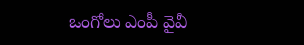ఒంగోలు ఎంపీ వైవీ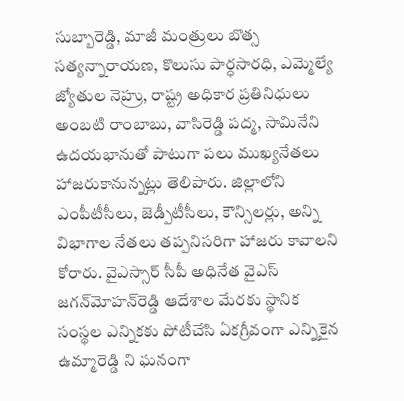సుబ్బారెడ్డి, మాజీ మంత్రులు బొత్స సత్యన్నారాయణ, కొలుసు పార్ధసారధి, ఎమ్మెల్యే జ్యోతుల నెహ్రు, రాష్ట్ర అధికార ప్రతినిధులు అంబటి రాంబాబు, వాసిరెడ్డి పద్మ, సామినేని ఉదయభానుతో పాటుగా పలు ముఖ్యనేతలు హాజరుకానున్నట్లు తెలిపారు. జిల్లాలోని ఎంపీటీసీలు, జెడ్పీటీసీలు, కౌన్సిలర్లు, అన్ని విభాగాల నేతలు తప్పనిసరిగా హాజరు కావాలని కోరారు. వైఎస్సార్ సీపీ అధినేత వైఎస్ జగన్‌మోహన్‌రెడ్డి ఆదేశాల మేరకు స్థానిక సంస్థల ఎన్నికకు పోటీచేసి ఏకగ్రీవంగా ఎన్నికైన ఉమ్మారెడ్డి ని ఘనంగా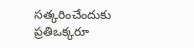సత్కరించేందుకు ప్రతిఒక్కరూ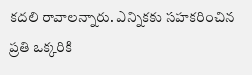కదలి రావాలన్నారు. ఎన్నికకు సహకరించిన ప్రతి ఒక్కరికి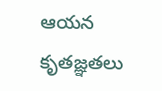ఆయన కృతజ్ఞతలు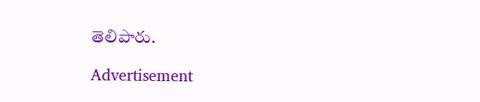తెలిపారు.

Advertisement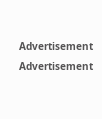Advertisement
Advertisement